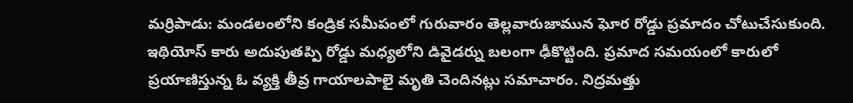మర్రిపాడు: మండలంలోని కండ్రిక సమీపంలో గురువారం తెల్లవారుజామున ఘోర రోడ్డు ప్రమాదం చోటుచేసుకుంది. ఇథియోస్ కారు అదుపుతప్పి రోడ్డు మధ్యలోని డివైడర్ను బలంగా ఢీకొట్టింది. ప్రమాద సమయంలో కారులో ప్రయాణిస్తున్న ఓ వ్యక్తి తీవ్ర గాయాలపాలై మృతి చెందినట్లు సమాచారం. నిద్రమత్తు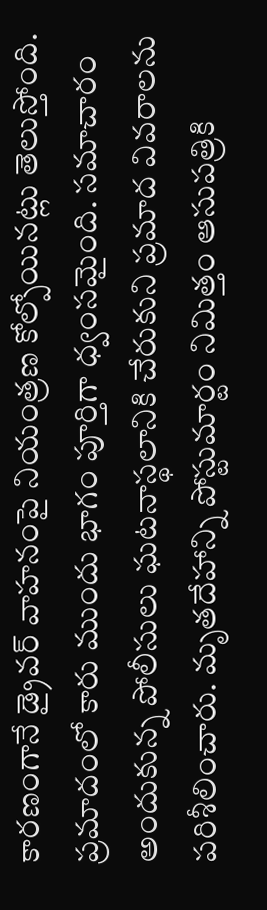కారణంగానే డ్రైవర్ వాహనంపై నియంత్రణ కోల్పోయినట్లు తెలుస్తోంది. ప్రమాదంలో కారు ముందు భాగం పూర్తిగా ధ్వంసమైంది. సమాచారం అందుకున్న పోలీసులు ఘటనాస్థలానికి చేరుకుని ప్రమాద వివరాలను పరిశీలించారు. మృతదేహాన్ని పోస్టుమార్టం నిమిత్తం ఆసుపత్రికి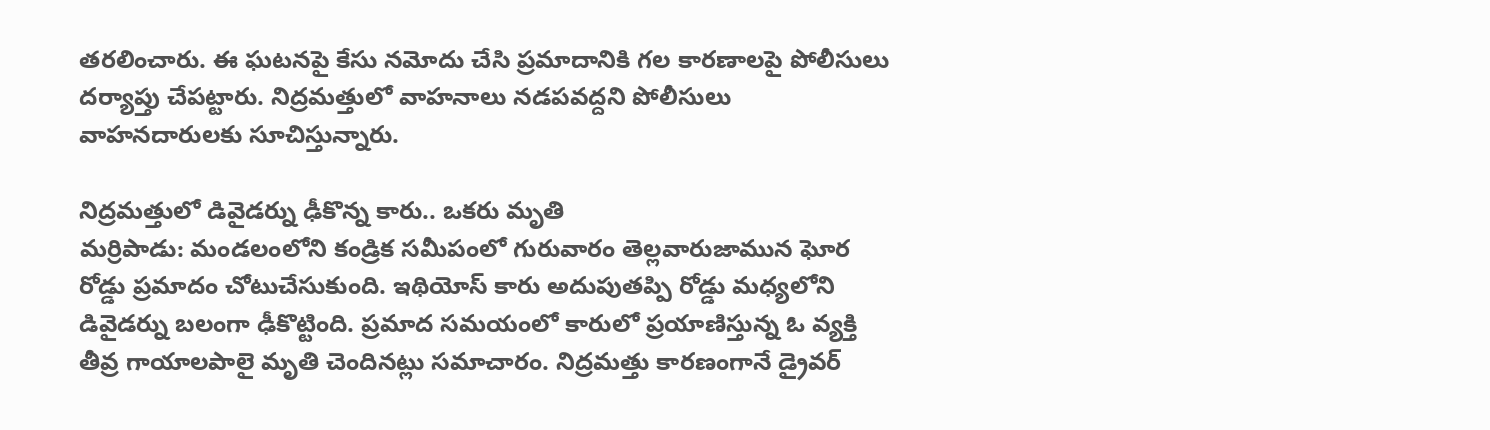తరలించారు. ఈ ఘటనపై కేసు నమోదు చేసి ప్రమాదానికి గల కారణాలపై పోలీసులు దర్యాప్తు చేపట్టారు. నిద్రమత్తులో వాహనాలు నడపవద్దని పోలీసులు వాహనదారులకు సూచిస్తున్నారు.

నిద్రమత్తులో డివైడర్ను ఢీకొన్న కారు.. ఒకరు మృతి
మర్రిపాడు: మండలంలోని కండ్రిక సమీపంలో గురువారం తెల్లవారుజామున ఘోర రోడ్డు ప్రమాదం చోటుచేసుకుంది. ఇథియోస్ కారు అదుపుతప్పి రోడ్డు మధ్యలోని డివైడర్ను బలంగా ఢీకొట్టింది. ప్రమాద సమయంలో కారులో ప్రయాణిస్తున్న ఓ వ్యక్తి తీవ్ర గాయాలపాలై మృతి చెందినట్లు సమాచారం. నిద్రమత్తు కారణంగానే డ్రైవర్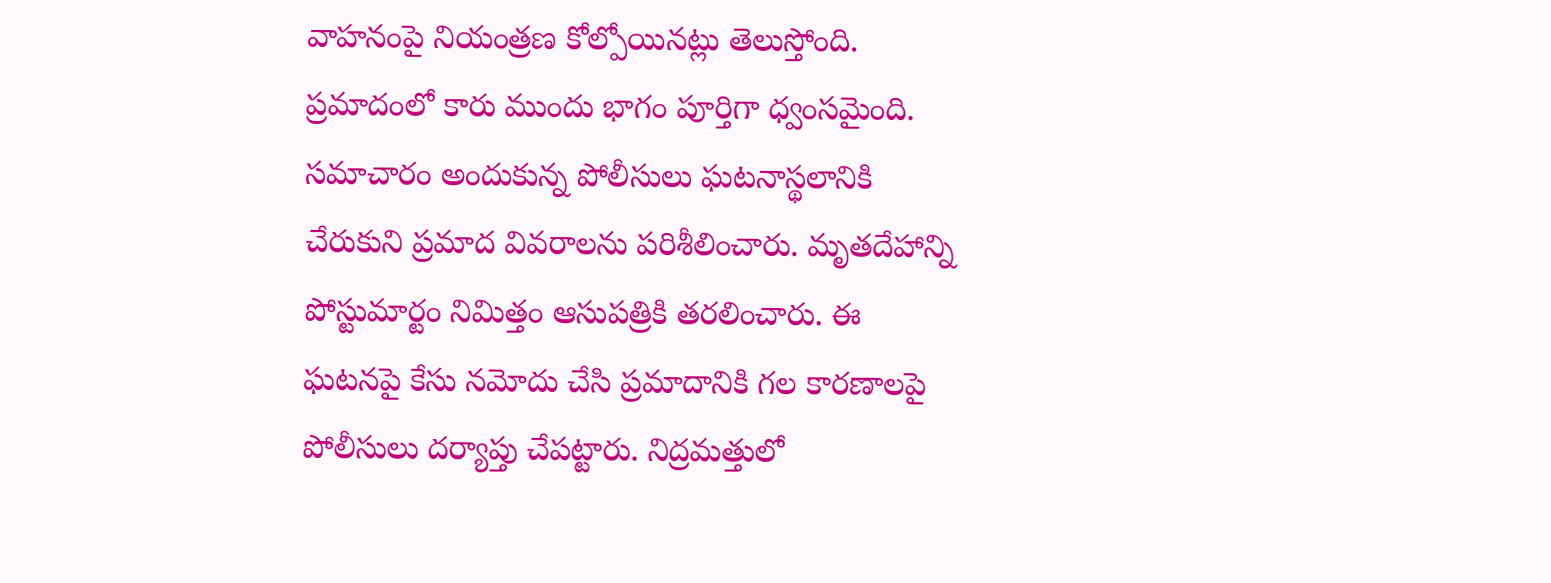వాహనంపై నియంత్రణ కోల్పోయినట్లు తెలుస్తోంది. ప్రమాదంలో కారు ముందు భాగం పూర్తిగా ధ్వంసమైంది. సమాచారం అందుకున్న పోలీసులు ఘటనాస్థలానికి చేరుకుని ప్రమాద వివరాలను పరిశీలించారు. మృతదేహాన్ని పోస్టుమార్టం నిమిత్తం ఆసుపత్రికి తరలించారు. ఈ ఘటనపై కేసు నమోదు చేసి ప్రమాదానికి గల కారణాలపై పోలీసులు దర్యాప్తు చేపట్టారు. నిద్రమత్తులో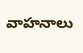వాహనాలు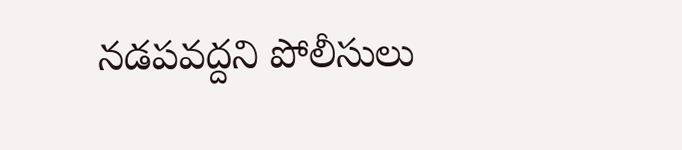నడపవద్దని పోలీసులు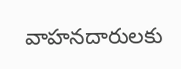వాహనదారులకు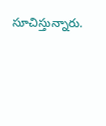సూచిస్తున్నారు.